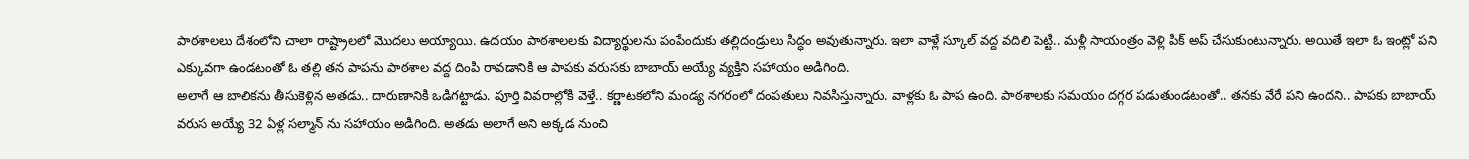పాఠశాలలు దేశంలోని చాలా రాష్ట్రాలలో మొదలు అయ్యాయి. ఉదయం పాఠశాలలకు విద్యార్థులను పంపేందుకు తల్లిదండ్రులు సిద్ధం అవుతున్నారు. ఇలా వాళ్లే స్కూల్ వద్ద వదిలి పెట్టి.. మళ్లీ సాయంత్రం వెళ్లి పిక్ అప్ చేసుకుంటున్నారు. అయితే ఇలా ఓ ఇంట్లో పని ఎక్కువగా ఉండటంతో ఓ తల్లి తన పాపను పాఠశాల వద్ద దింపి రావడానికి ఆ పాపకు వరుసకు బాబాయ్ అయ్యే వ్యక్తిని సహాయం అడిగింది.
అలాగే ఆ బాలికను తీసుకెళ్లిన అతడు.. దారుణానికి ఒడిగట్టాడు. పూర్తి వివరాల్లోకి వెళ్తే.. కర్ణాటకలోని మండ్య నగరంలో దంపతులు నివసిస్తున్నారు. వాళ్లకు ఓ పాప ఉంది. పాఠశాలకు సమయం దగ్గర పడుతుండటంతో.. తనకు వేరే పని ఉందని.. పాపకు బాబాయ్ వరుస అయ్యే 32 ఏళ్ల సల్మాన్ ను సహాయం అడిగింది. అతడు అలాగే అని అక్కడ నుంచి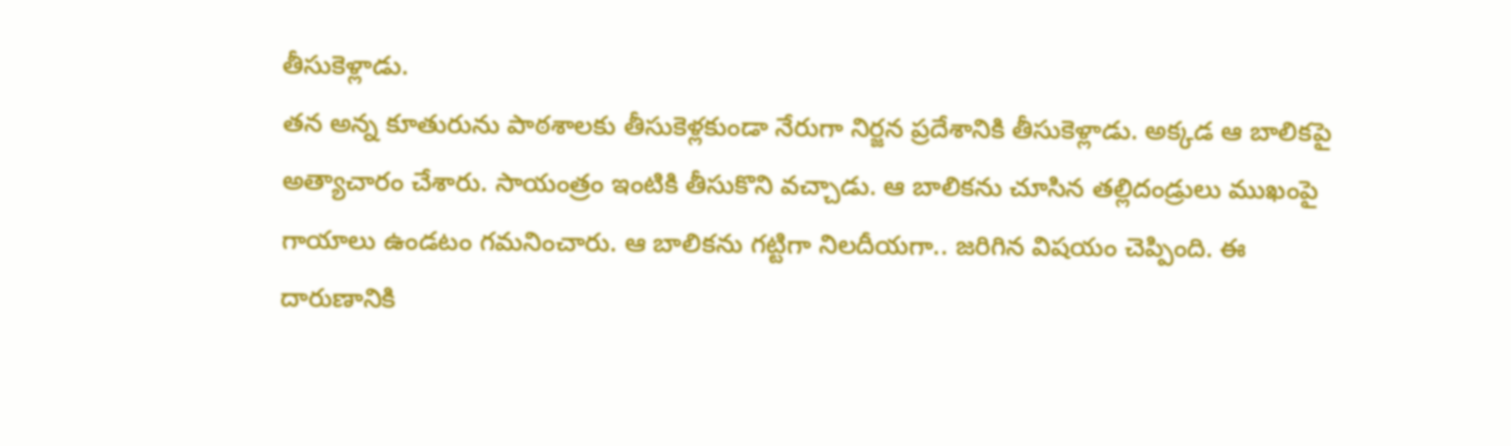తీసుకెళ్లాడు.
తన అన్న కూతురును పాఠశాలకు తీసుకెళ్లకుండా నేరుగా నిర్జన ప్రదేశానికి తీసుకెళ్లాడు. అక్కడ ఆ బాలికపై అత్యాచారం చేశారు. సాయంత్రం ఇంటికి తీసుకొని వచ్చాడు. ఆ బాలికను చూసిన తల్లిదండ్రులు ముఖంపై గాయాలు ఉండటం గమనించారు. ఆ బాలికను గట్టిగా నిలదీయగా.. జరిగిన విషయం చెప్పింది. ఈ దారుణానికి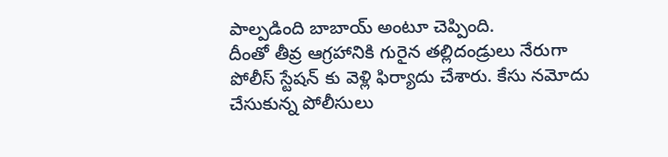పాల్పడింది బాబాయ్ అంటూ చెప్పింది.
దీంతో తీవ్ర ఆగ్రహానికి గురైన తల్లిదండ్రులు నేరుగా పోలీస్ స్టేషన్ కు వెళ్లి ఫిర్యాదు చేశారు. కేసు నమోదు చేసుకున్న పోలీసులు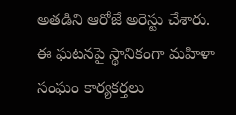అతడిని ఆరోజే అరెస్టు చేశారు. ఈ ఘటనపై స్థానికంగా మహిళా సంఘం కార్యకర్తలు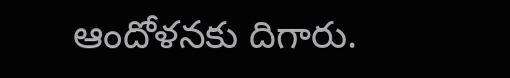ఆందోళనకు దిగారు.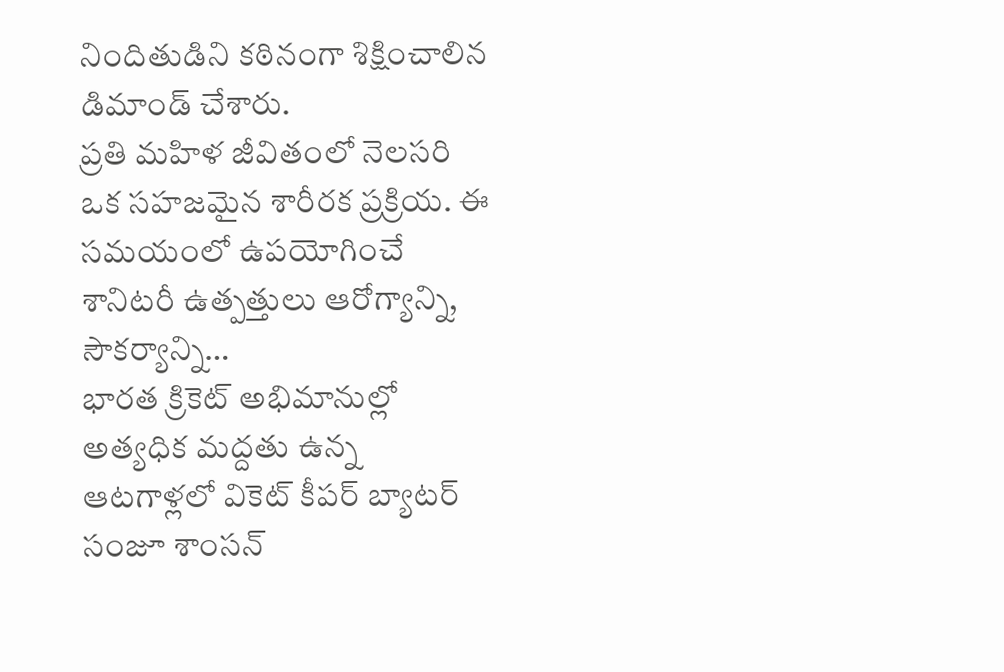నిందితుడిని కఠినంగా శిక్షించాలిన డిమాండ్ చేశారు.
ప్రతి మహిళ జీవితంలో నెలసరి ఒక సహజమైన శారీరక ప్రక్రియ. ఈ సమయంలో ఉపయోగించే శానిటరీ ఉత్పత్తులు ఆరోగ్యాన్ని, సౌకర్యాన్ని…
భారత క్రికెట్ అభిమానుల్లో అత్యధిక మద్దతు ఉన్న ఆటగాళ్లలో వికెట్ కీపర్ బ్యాటర్ సంజూ శాంసన్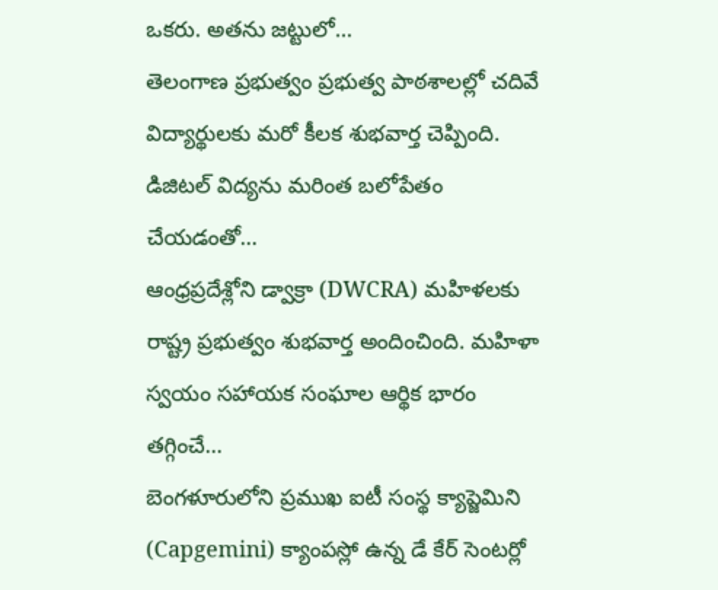ఒకరు. అతను జట్టులో…
తెలంగాణ ప్రభుత్వం ప్రభుత్వ పాఠశాలల్లో చదివే విద్యార్థులకు మరో కీలక శుభవార్త చెప్పింది. డిజిటల్ విద్యను మరింత బలోపేతం చేయడంతో…
ఆంధ్రప్రదేశ్లోని డ్వాక్రా (DWCRA) మహిళలకు రాష్ట్ర ప్రభుత్వం శుభవార్త అందించింది. మహిళా స్వయం సహాయక సంఘాల ఆర్థిక భారం తగ్గించే…
బెంగళూరులోని ప్రముఖ ఐటీ సంస్థ క్యాప్జెమిని (Capgemini) క్యాంపస్లో ఉన్న డే కేర్ సెంటర్లో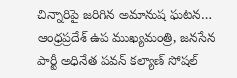చిన్నారిపై జరిగిన అమానుష ఘటన…
ఆంధ్రప్రదేశ్ ఉప ముఖ్యమంత్రి, జనసేన పార్టీ అధినేత పవన్ కల్యాణ్ సోషల్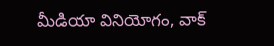మీడియా వినియోగం, వాక్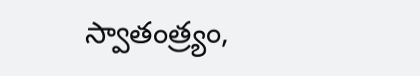స్వాతంత్ర్యం,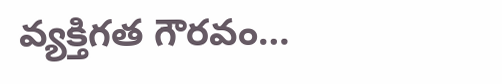వ్యక్తిగత గౌరవం…